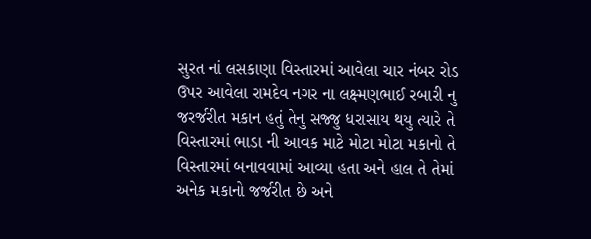સુરત નાં લસકાણા વિસ્તારમાં આવેલા ચાર નંબર રોડ ઉપર આવેલા રામદેવ નગર ના લક્ષ્મણભાઈ રબારી નુ જરર્જરીત મકાન હતું તેનુ સજ્જુ ધરાસાય થયુ ત્યારે તે વિસ્તારમાં ભાડા ની આવક માટે મોટા મોટા મકાનો તે વિસ્તારમાં બનાવવામાં આવ્યા હતા અને હાલ તે તેમાં અનેક મકાનો જર્જરીત છે અને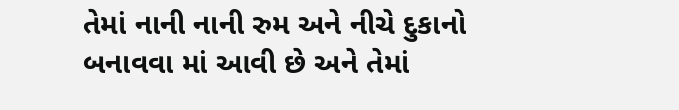તેમાં નાની નાની રુમ અને નીચે દુકાનો બનાવવા માં આવી છે અને તેમાં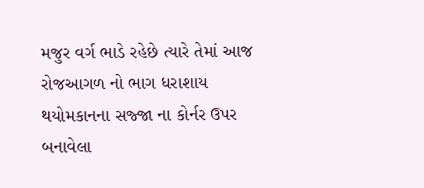મજુર વર્ગ ભાડે રહેછે ત્યારે તેમાં આજ રોજઆગળ નો ભાગ ધરાશાય થયોમકાનના સજ્જા ના કોર્નર ઉપર બનાવેલા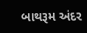બાથરૂમ અંદર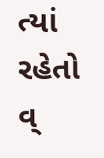ત્યાં રહેતો વ્